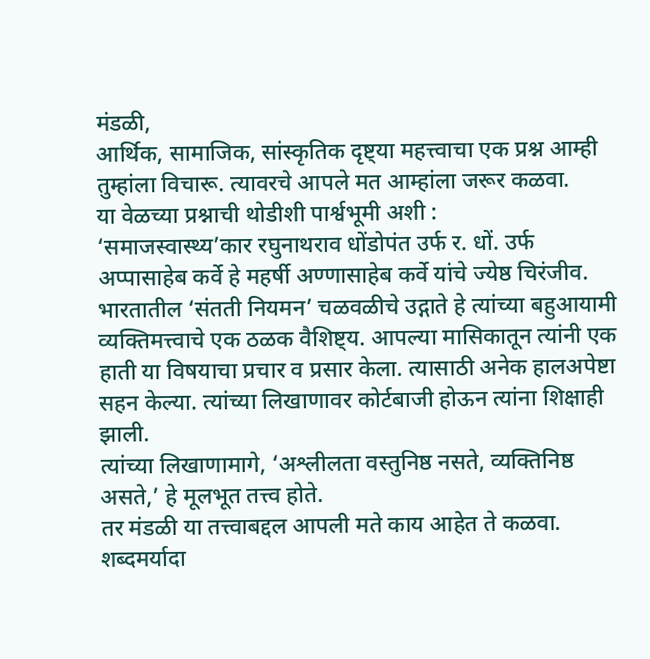मंडळी,
आर्थिक, सामाजिक, सांस्कृतिक दृष्ट्या महत्त्वाचा एक प्रश्न आम्ही तुम्हांला विचारू. त्यावरचे आपले मत आम्हांला जरूर कळवा.
या वेळच्या प्रश्नाची थोडीशी पार्श्वभूमी अशी :
‘समाजस्वास्थ्य’कार रघुनाथराव धोंडोपंत उर्फ र. धों. उर्फ अप्पासाहेब कर्वे हे महर्षी अण्णासाहेब कर्वे यांचे ज्येष्ठ चिरंजीव. भारतातील ‘संतती नियमन’ चळवळीचे उद्गाते हे त्यांच्या बहुआयामी व्यक्तिमत्त्वाचे एक ठळक वैशिष्ट्य. आपल्या मासिकातून त्यांनी एक हाती या विषयाचा प्रचार व प्रसार केला. त्यासाठी अनेक हालअपेष्टा सहन केल्या. त्यांच्या लिखाणावर कोर्टबाजी होऊन त्यांना शिक्षाही झाली.
त्यांच्या लिखाणामागे, ‘अश्लीलता वस्तुनिष्ठ नसते, व्यक्तिनिष्ठ असते,’ हे मूलभूत तत्त्व होते.
तर मंडळी या तत्त्वाबद्दल आपली मते काय आहेत ते कळवा. शब्दमर्यादा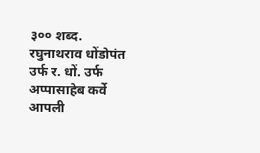३०० शब्द.
रघुनाथराव धोंडोपंत उर्फ र. धों. उर्फ अप्पासाहेब कर्वे
आपली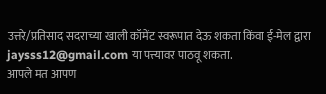उत्तरे/प्रतिसाद सदराच्या खाली कॉमेंट स्वरूपात देऊ शकता किंवा ई-मेल द्वारा jaysss12@gmail.com या पत्त्यावर पाठवू शकता.
आपले मत आपण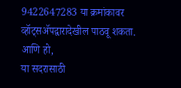9422647283 या क्रमांकावर व्हॉट्सॲपद्वारादेखील पाठवू शकता.
आणि हो,
या सदरासाठी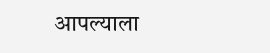आपल्याला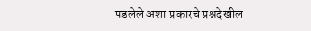पडलेले अशा प्रकारचे प्रश्नदेखील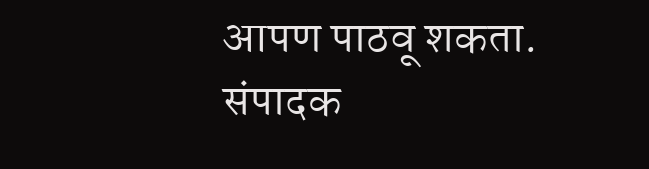आपण पाठवू शकता.
संपादक